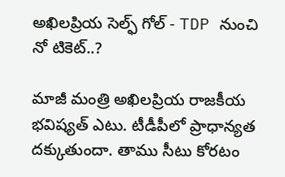అఖిలప్రియ సెల్ఫ్ గోల్ - TDP నుంచి నో టికెట్..?

మాజీ మంత్రి అఖిలప్రియ రాజకీయ భవిష్యత్ ఎటు. టీడీపీలో ప్రాధాన్యత దక్కుతుందా. తాము సీటు కోరటం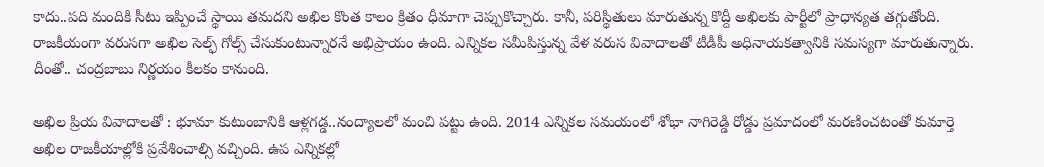కాదు..పది మందికి సీటు ఇప్పించే స్థాయి తమదని అఖిల కొంత కాలం క్రితం ధీమాగా చెప్పుకొచ్చారు. కానీ, పరిస్థితులు మారుతున్న కొద్దీ అఖిలకు పార్టీలో ప్రాధాన్యత తగ్గుతోంది. రాజకీయంగా వరుసగా అఖిల సెల్ఫ్ గోల్స్ చేసుకుంటున్నారనే అభిప్రాయం ఉంది. ఎన్నికల సమీపిస్తున్న వేళ వరుస వివాదాలతో టీడీపీ అధినాయకత్వానికి సమస్యగా మారుతున్నారు. దీంతో.. చంద్రబాబు నిర్ణయం కీలకం కానుంది.

అఖిల ప్రియ వివాదాలతో : భూమా కుటుంబానికి ఆళ్లగడ్డ..నంద్యాలలో మంచి పట్టు ఉంది. 2014 ఎన్నికల సమయంలో శోభా నాగిరెడ్డి రోడ్డు ప్రమాదంలో మరణించటంతో కుమార్తె అఖిల రాజకీయాల్లోకి ప్రవేశించాల్సి వచ్చింది. ఉప ఎన్నికల్లో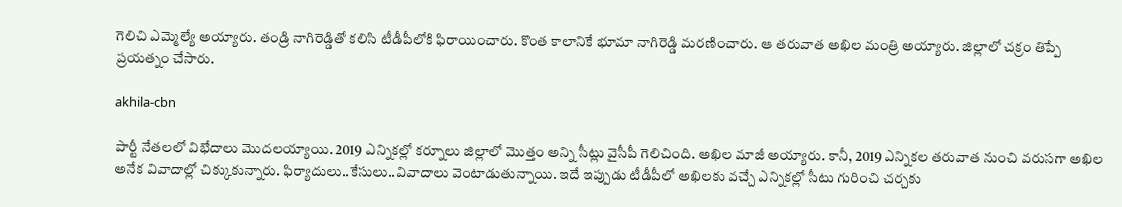గెలిచి ఎమ్మెల్యే అయ్యారు. తండ్రి నాగిరెడ్డితో కలిసి టీడీపీలోకి ఫిరాయించారు. కొంత కాలానికే భూమా నాగిరెడ్డి మరణించారు. ఆ తరువాత అఖిల మంత్రి అయ్యారు. జిల్లాలో చక్రం తిప్పే ప్రయత్నం చేసారు.

akhila-cbn

పార్టీ నేతలలో విభేదాలు మొదలయ్యాయి. 2019 ఎన్నికల్లో కర్నూలు జిల్లాలో మొత్తం అన్ని సీట్లు వైసీపీ గెలిచింది. అఖిల మాజీ అయ్యారు. కానీ, 2019 ఎన్నికల తరువాత నుంచి వరుసగా అఖిల అనేక వివాదాల్లో చిక్కుకున్నారు. ఫిర్యాదులు..కేసులు..వివాదాలు వెంటాడుతున్నాయి. ఇదే ఇప్పుడు టీడీపీలో అఖిలకు వచ్చే ఎన్నికల్లో సీటు గురించి చర్చకు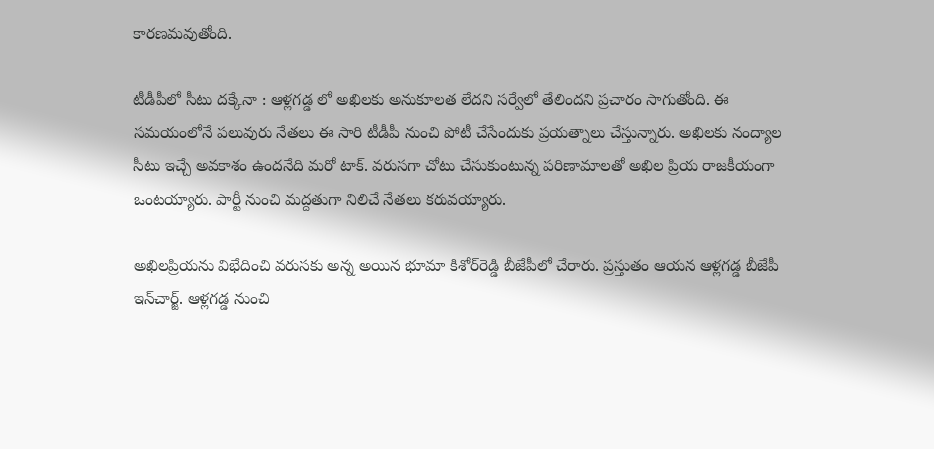కారణమవుతోంది.

టీడీపీలో సీటు దక్కేనా : ఆళ్లగడ్డ లో అఖిలకు అనుకూలత లేదని సర్వేలో తేలిందని ప్రచారం సాగుతోంది. ఈ సమయంలోనే పలువురు నేతలు ఈ సారి టీడీపీ నుంచి పోటీ చేసేందుకు ప్రయత్నాలు చేస్తున్నారు. అఖిలకు నంద్యాల సీటు ఇచ్చే అవకాశం ఉందనేది మరో టాక్. వరుసగా చోటు చేసుకుంటున్న పరిణామాలతో అఖిల ప్రియ రాజకీయంగా ఒంటయ్యారు. పార్టీ నుంచి మద్దతుగా నిలిచే నేతలు కరువయ్యారు.

అఖిల‌ప్రియ‌ను విభేదించి వ‌రుస‌కు అన్న అయిన భూమా కిశోర్‌రెడ్డి బీజేపీలో చేరారు. ప్ర‌స్తుతం ఆయ‌న ఆళ్ల‌గ‌డ్డ బీజేపీ ఇన్‌చార్జ్‌. ఆళ్ల‌గ‌డ్డ నుంచి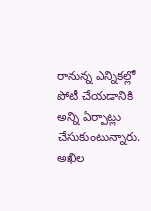రానున్న ఎన్నిక‌ల్లో పోటీ చేయ‌డానికి అన్ని ఏర్పాట్లు చేసుకుంటున్నారు. అఖిల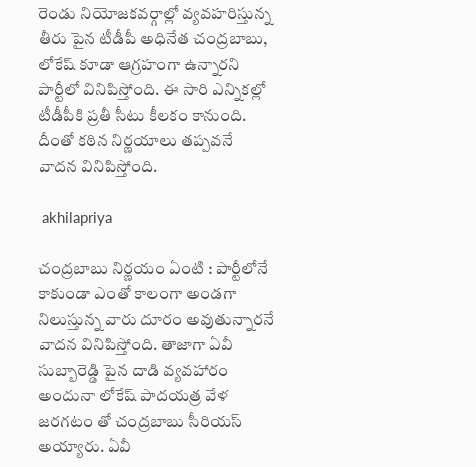రెండు నియోజకవర్గాల్లో వ్యవహరిస్తున్న తీరు పైన టీడీపీ అధినేత చంద్రబాబు, లోకేష్ కూడా ఆగ్రహంగా ఉన్నారని పార్టీలో వినిపిస్తోంది. ఈ సారి ఎన్నికల్లో టీడీపీకి ప్రతీ సీటు కీలకం కానుంది. దీంతో కఠిన నిర్ణయాలు తప్పవనే వాదన వినిపిస్తోంది.

 akhilapriya

చంద్రబాబు నిర్ణయం ఏంటి : పార్టీలోనే కాకుండా ఎంతో కాలంగా అండగా నిలుస్తున్న వారు దూరం అవుతున్నారనే వాదన వినిపిస్తోంది. తాజాగా ఏవీ సుబ్బారెడ్డి పైన దాడి వ్యవహారం అందునా లోకేష్ పాదయత్ర వేళ జరగటం తో చంద్రబాబు సీరియస్ అయ్యారు. ఏవీ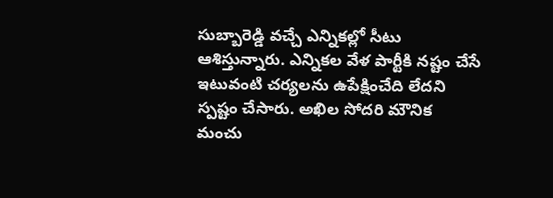సుబ్బారెడ్డి వచ్చే ఎన్నికల్లో సీటు ఆశిస్తున్నారు. ఎన్నికల వేళ పార్టీకి నష్టం చేసే ఇటువంటి చర్యలను ఉపేక్షించేది లేదని స్పష్టం చేసారు. అఖిల సోదరి మౌనిక మంచు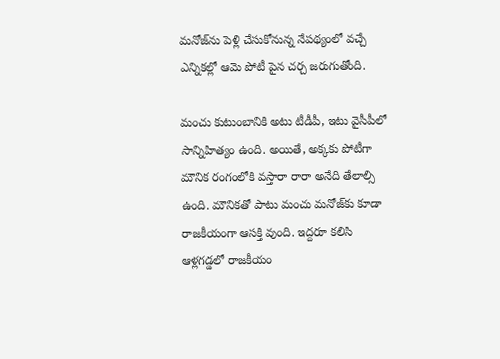మ‌నోజ్‌ను పెళ్లి చేసుకోనున్న నేప‌థ్యంలో వచ్చే ఎన్నికల్లో ఆమె పోటీ పైన చర్చ జరుగుతోంది.

మంచు కుటుంబానికి అటు టీడీపీ, ఇటు వైసీపీలో సాన్నిహిత్యం ఉంది. అయితే, అక్కకు పోటీగా మౌనిక రంగంలోకి వస్తారా రారా అనేది తేలాల్సి ఉంది. మౌనిక‌తో పాటు మంచు మ‌నోజ్‌కు కూడా రాజ‌కీయంగా ఆస‌క్తి వుంది. ఇద్ద‌రూ క‌లిసి ఆళ్ల‌గ‌డ్డ‌లో రాజ‌కీయం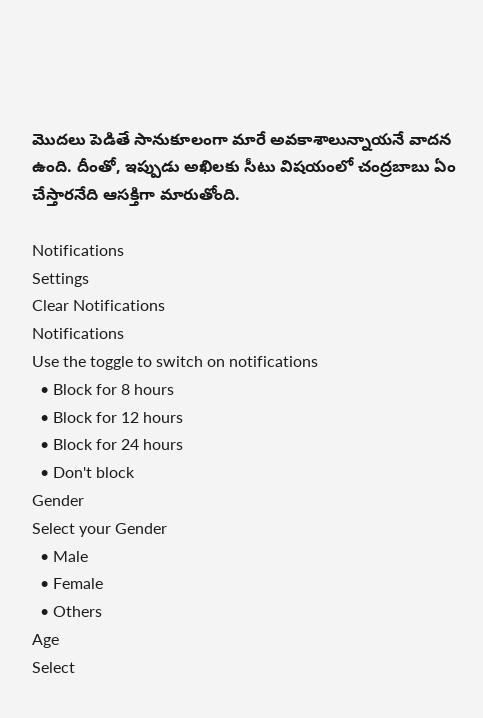మొద‌లు పెడితే సానుకూలంగా మారే అవ‌కాశాలున్నాయనే వాదన ఉంది. దీంతో, ఇప్పుడు అఖిలకు సీటు విషయంలో చంద్రబాబు ఏం చేస్తారనేది ఆసక్తిగా మారుతోంది.

Notifications
Settings
Clear Notifications
Notifications
Use the toggle to switch on notifications
  • Block for 8 hours
  • Block for 12 hours
  • Block for 24 hours
  • Don't block
Gender
Select your Gender
  • Male
  • Female
  • Others
Age
Select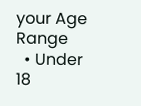your Age Range
  • Under 18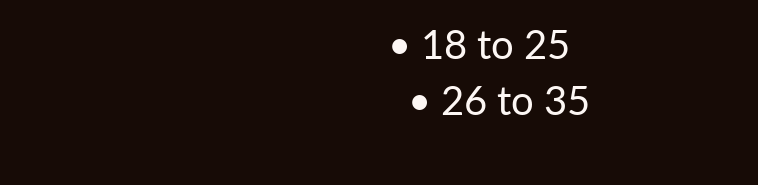• 18 to 25
  • 26 to 35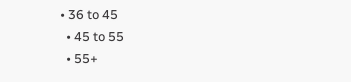• 36 to 45
  • 45 to 55
  • 55+